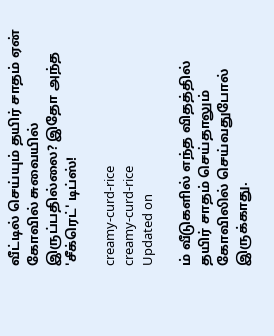வீட்டில் செய்யும் தயிர் சாதம் ஏன் கோவில் சுவையில் இருப்பதில்லை? இதோ அந்த 'சீக்ரெட்' டிப்ஸ்!

creamy-curd-rice
creamy-curd-rice
Updated on

ம் வீடுகளில் எந்த விதத்தில் தயிர் சாதம் செய்தாலும் கோவிலில் செய்வதுபோல் இருக்காது.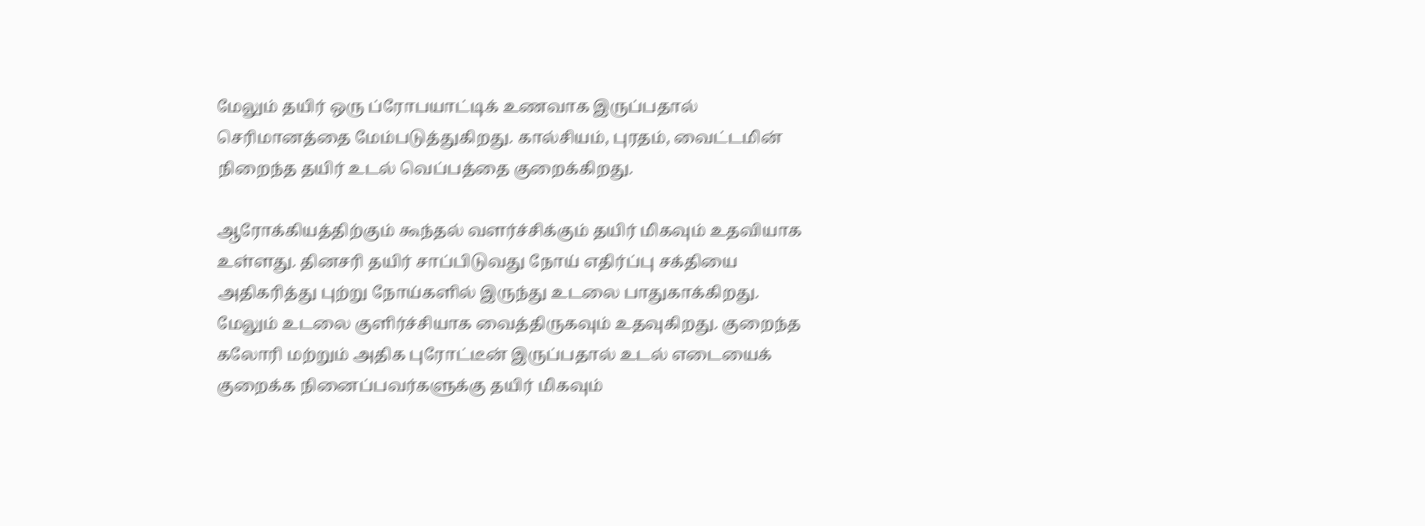மேலும் தயிர் ஒரு ப்ரோபயாட்டிக் உணவாக இருப்பதால் செரிமானத்தை மேம்படுத்துகிறது. கால்சியம், புரதம், வைட்டமின் நிறைந்த தயிர் உடல் வெப்பத்தை குறைக்கிறது.

ஆரோக்கியத்திற்கும் கூந்தல் வளர்ச்சிக்கும் தயிர் மிகவும் உதவியாக உள்ளது. தினசரி தயிர் சாப்பிடுவது நோய் எதிர்ப்பு சக்தியை அதிகரித்து புற்று நோய்களில் இருந்து உடலை பாதுகாக்கிறது. மேலும் உடலை குளிர்ச்சியாக வைத்திருகவும் உதவுகிறது. குறைந்த கலோரி மற்றும் அதிக புரோட்டீன் இருப்பதால் உடல் எடையைக் குறைக்க நினைப்பவர்களுக்கு தயிர் மிகவும்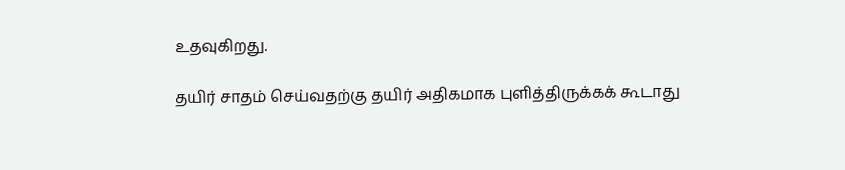உதவுகிறது.

தயிர் சாதம் செய்வதற்கு தயிர் அதிகமாக புளித்திருக்கக் கூடாது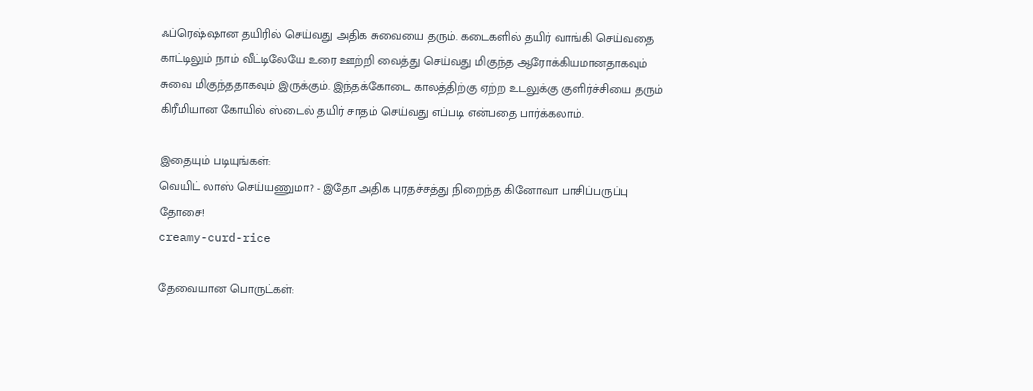ஃப்ரெஷ்ஷான தயிரில் செய்வது அதிக சுவையை தரும். கடைகளில் தயிர் வாங்கி செய்வதை காட்டிலும் நாம் வீட்டிலேயே உரை ஊற்றி வைத்து செய்வது மிகுந்த ஆரோக்கியமானதாகவும் சுவை மிகுந்ததாகவும் இருக்கும். இந்தக்கோடை காலத்திற்கு ஏற்ற உடலுக்கு குளிர்ச்சியை தரும் கிரீமியான கோயில் ஸ்டைல் தயிர் சாதம் செய்வது எப்படி என்பதை பார்க்கலாம்.

இதையும் படியுங்கள்:
வெயிட் லாஸ் செய்யணுமா? - இதோ அதிக புரதச்சத்து நிறைந்த கினோவா பாசிப்பருப்பு தோசை!
creamy-curd-rice

தேவையான பொருட்கள்: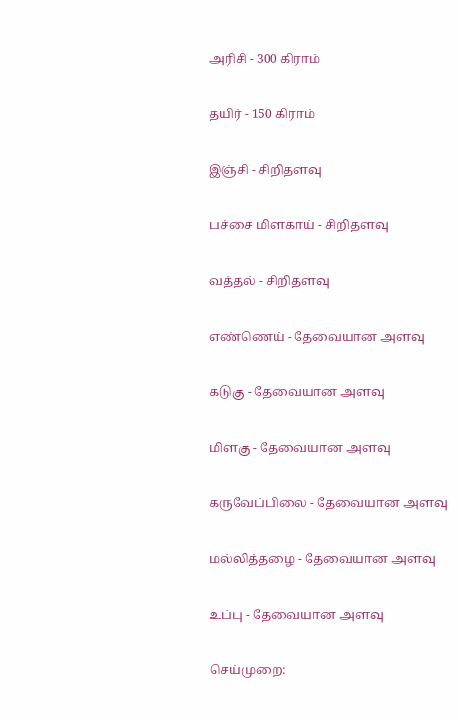அரிசி - 300 கிராம்

தயிர் - 150 கிராம்

இஞ்சி - சிறிதளவு

பச்சை மிளகாய் - சிறிதளவு

வத்தல் - சிறிதளவு

எண்ணெய் - தேவையான அளவு

கடுகு - தேவையான அளவு

மிளகு - தேவையான அளவு

கருவேப்பிலை - தேவையான அளவு

மல்லித்தழை - தேவையான அளவு

உப்பு - தேவையான அளவு

செய்முறை: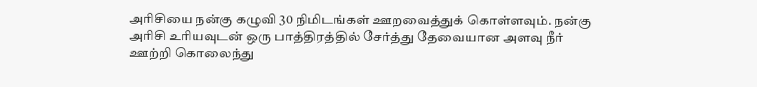அரிசியை நன்கு கழுவி 30 நிமிடங்கள் ஊறவைத்துக் கொள்ளவும். நன்கு அரிசி உரியவுடன் ஒரு பாத்திரத்தில் சேர்த்து தேவையான அளவு நீர் ஊற்றி கொலைந்து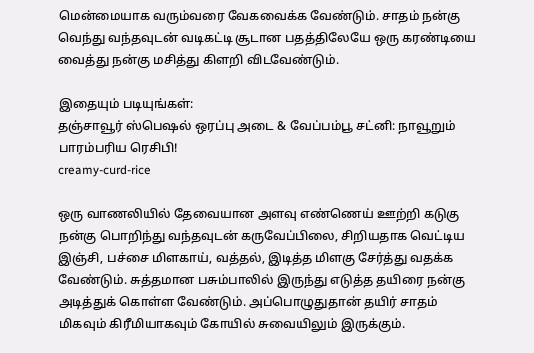மென்மையாக வரும்வரை வேகவைக்க வேண்டும். சாதம் நன்கு வெந்து வந்தவுடன் வடிகட்டி சூடான பதத்திலேயே ஒரு கரண்டியை வைத்து நன்கு மசித்து கிளறி விடவேண்டும்.

இதையும் படியுங்கள்:
தஞ்சாவூர் ஸ்பெஷல் ஒரப்பு அடை & வேப்பம்பூ சட்னி: நாவூறும் பாரம்பரிய ரெசிபி!
creamy-curd-rice

ஒரு வாணலியில் தேவையான அளவு எண்ணெய் ஊற்றி கடுகு நன்கு பொறிந்து வந்தவுடன் கருவேப்பிலை, சிறியதாக வெட்டிய இஞ்சி, பச்சை மிளகாய், வத்தல், இடித்த மிளகு சேர்த்து வதக்க வேண்டும். சுத்தமான பசும்பாலில் இருந்து எடுத்த தயிரை நன்கு அடித்துக் கொள்ள வேண்டும். அப்பொழுதுதான் தயிர் சாதம் மிகவும் கிரீமியாகவும் கோயில் சுவையிலும் இருக்கும்.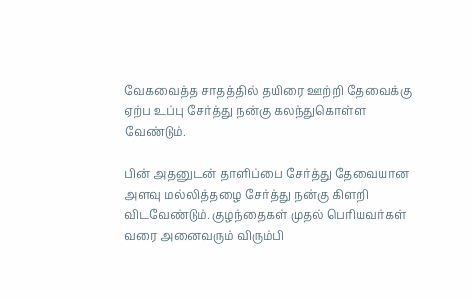வேகவைத்த சாதத்தில் தயிரை ஊற்றி தேவைக்கு ஏற்ப உப்பு சேர்த்து நன்கு கலந்துகொள்ள வேண்டும்.

பின் அதனுடன் தாளிப்பை சேர்த்து தேவையான அளவு மல்லித்தழை சேர்த்து நன்கு கிளறி விடவேண்டும். குழந்தைகள் முதல் பெரியவர்கள் வரை அனைவரும் விரும்பி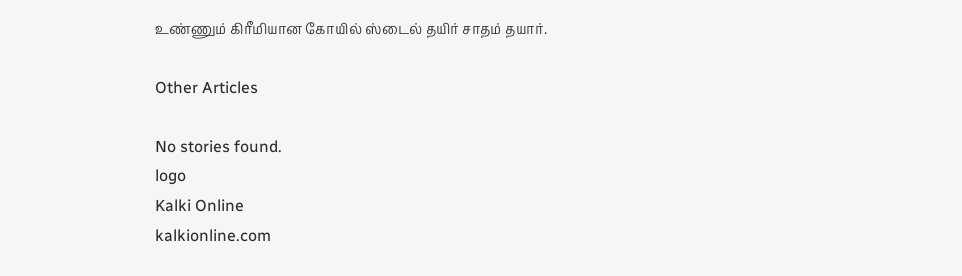உண்ணும் கிரீமியான கோயில் ஸ்டைல் தயிர் சாதம் தயார்.

Other Articles

No stories found.
logo
Kalki Online
kalkionline.com